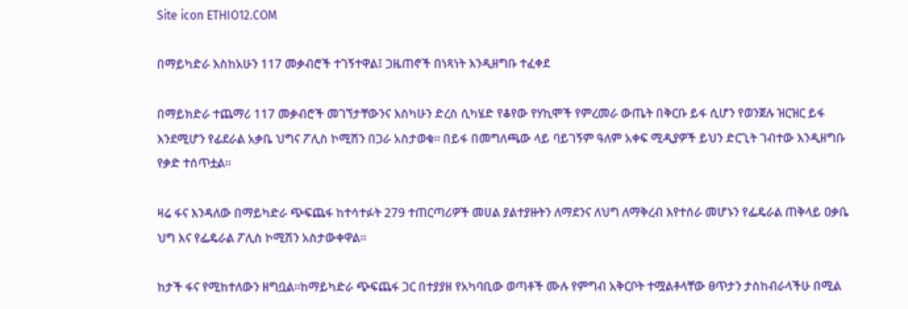Site icon ETHIO12.COM

በማይካድራ እስከአሁን 117 መቃብሮች ተገኝተዋል፤ ጋዜጠኖች በነጻነት እንዲዘግቡ ተፈቀደ

በማይክድራ ተጨማሪ 117 መቃብሮች መገኘታቸውንና እስካሁን ድረስ ሲካሄድ የቆየው የሃኪሞች የምረመራ ውጤት በቅርቡ ይፋ ሲሆን የወንጀሉ ዝርዝር ይፋ እንደሚሆን የፊደራል አቃቤ ህግና ፖሊስ ኮሚሽን በጋራ አስታወቁ። በይፋ በመግለጫው ላይ ባይገኝም ዓለም አቀፍ ሚዲያዎች ይህን ድርጊት ገብተው እንዲዘግቡ የቃድ ተሰጥቷል።

ዛሬ ፋና እንዳለው በማይካድራ ጭፍጨፋ ከተሳተፉት 279 ተጠርጣሪዎች መሀል ያልተያዙትን ለማደንና ለህግ ለማቅረብ እየተሰራ መሆኑን የፌዴራል ጠቅላይ ዐቃቤ ህግ እና የፌዴራል ፖሊስ ኮሚሽን አስታውቀዋል።

ከታች ፋና የሚከተለውን ዘግቧል።ከማይካድራ ጭፍጨፋ ጋር በተያያዘ የአካባቢው ወጣቶች ሙሉ የምግብ አቅርቦት ተሟልቶላቸው ፀጥታን ታስከብራላችሁ በሚል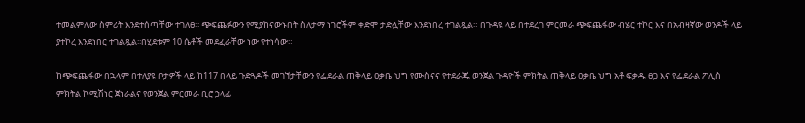ተመልምለው ስምሪት እንደተሰጣቸው ተገለፀ፡፡ ጭፍጨፉውን የሚያከናውኑበት ስለታማ ነገሮችም ቀድሞ ታድሏቸው እንደነበረ ተገልጿል። በጉዳዩ ላይ በተደረገ ምርመራ ጭፍጨፋው ብሄር ተኮር እና በአብዛኛው ወንዶች ላይ ያተኮረ እንደነበር ተገልጿል፡፡በሂደቱም 10 ሴቶች መደፈራቸው ነው የተነሳው።

ከጭፍጨፋው በኋላም በተለያዩ ቦታዎች ላይ ከ117 በላይ ጉድጓዶች መገኘታቸውን የፌደራል ጠቅላይ ዐቃቤ ህግ የሙስናና የተደራጁ ወንጀል ጉዳዮች ምክትል ጠቅላይ ዐቃቤ ህግ አቶ ፍቃዱ ፀጋ እና የፌደራል ፖሊስ ምክትል ኮሚሽነር ጀነራልና የወንጀል ምርመራ ቢሮ ኃላፊ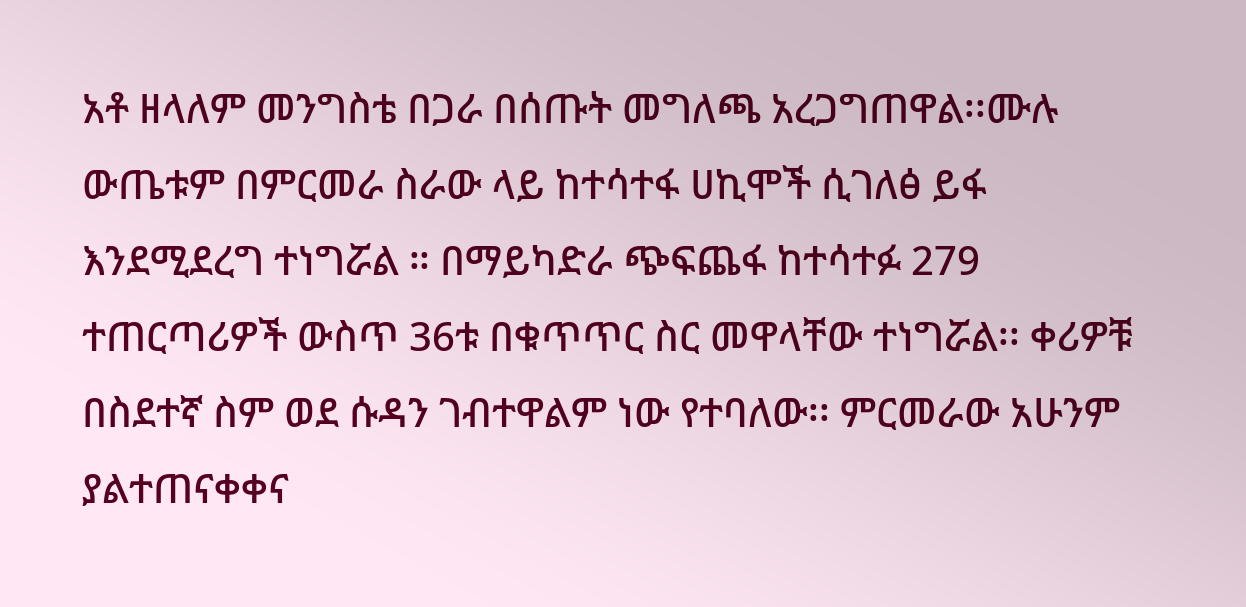አቶ ዘላለም መንግስቴ በጋራ በሰጡት መግለጫ አረጋግጠዋል፡፡ሙሉ ውጤቱም በምርመራ ስራው ላይ ከተሳተፋ ሀኪሞች ሲገለፅ ይፋ እንደሚደረግ ተነግሯል ። በማይካድራ ጭፍጨፋ ከተሳተፉ 279 ተጠርጣሪዎች ውስጥ 36ቱ በቁጥጥር ስር መዋላቸው ተነግሯል፡፡ ቀሪዎቹ በስደተኛ ስም ወደ ሱዳን ገብተዋልም ነው የተባለው፡፡ ምርመራው አሁንም ያልተጠናቀቀና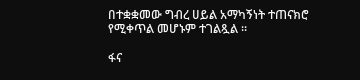በተቋቋመው ግብረ ሀይል አማካኝነት ተጠናክሮ የሚቀጥል መሆኑም ተገልጿል ።

ፋና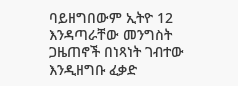ባይዘግበውም ኢትዮ 12 እንዳጣራቸው መንግስት ጋዜጠኖች በነጻነት ገብተው እንዲዘግቡ ፈቃድ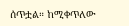ሰጥቷል። ከሚቀጥለው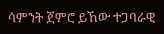ሳምንት ጀምሮ ይኸው ተጋባራዊ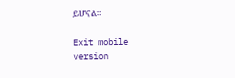ይሆናል።

Exit mobile version